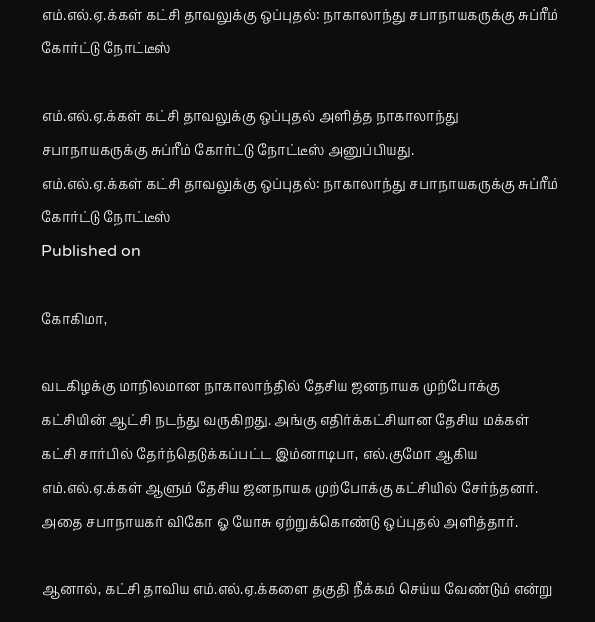எம்.எல்.ஏ.க்கள் கட்சி தாவலுக்கு ஒப்புதல்: நாகாலாந்து சபாநாயகருக்கு சுப்ரீம் கோர்ட்டு நோட்டீஸ்

எம்.எல்.ஏ.க்கள் கட்சி தாவலுக்கு ஒப்புதல் அளித்த நாகாலாந்து சபாநாயகருக்கு சுப்ரீம் கோர்ட்டு நோட்டீஸ் அனுப்பியது.
எம்.எல்.ஏ.க்கள் கட்சி தாவலுக்கு ஒப்புதல்: நாகாலாந்து சபாநாயகருக்கு சுப்ரீம் கோர்ட்டு நோட்டீஸ்
Published on

கோகிமா,

வடகிழக்கு மாநிலமான நாகாலாந்தில் தேசிய ஜனநாயக முற்போக்கு கட்சியின் ஆட்சி நடந்து வருகிறது. அங்கு எதிர்க்கட்சியான தேசிய மக்கள் கட்சி சார்பில் தேர்ந்தெடுக்கப்பட்ட இம்னாடிபா, எல்.குமோ ஆகிய எம்.எல்.ஏ.க்கள் ஆளும் தேசிய ஜனநாயக முற்போக்கு கட்சியில் சேர்ந்தனர். அதை சபாநாயகர் விகோ ஓ யோசு ஏற்றுக்கொண்டு ஒப்புதல் அளித்தார்.

ஆனால், கட்சி தாவிய எம்.எல்.ஏ.க்களை தகுதி நீக்கம் செய்ய வேண்டும் என்று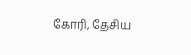கோரி, தேசிய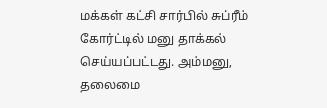மக்கள் கட்சி சார்பில் சுப்ரீம் கோர்ட்டில் மனு தாக்கல் செய்யப்பட்டது. அம்மனு, தலைமை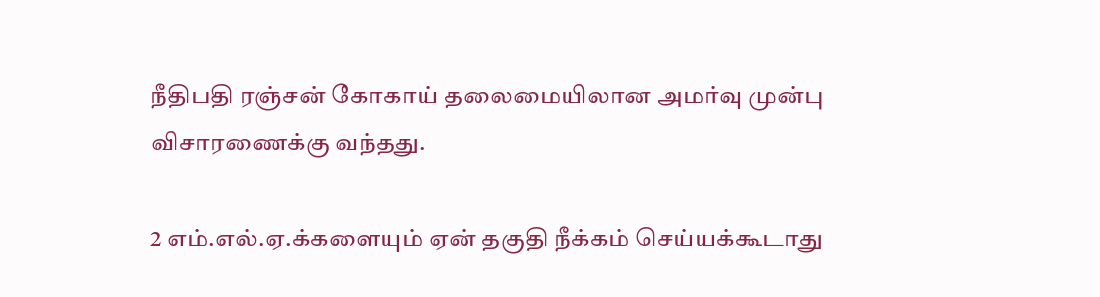நீதிபதி ரஞ்சன் கோகாய் தலைமையிலான அமர்வு முன்பு விசாரணைக்கு வந்தது.

2 எம்.எல்.ஏ.க்களையும் ஏன் தகுதி நீக்கம் செய்யக்கூடாது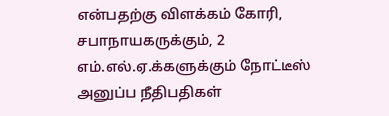என்பதற்கு விளக்கம் கோரி, சபாநாயகருக்கும், 2 எம்.எல்.ஏ.க்களுக்கும் நோட்டீஸ் அனுப்ப நீதிபதிகள்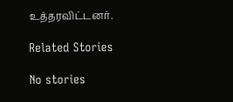உத்தரவிட்டனர்.

Related Stories

No stories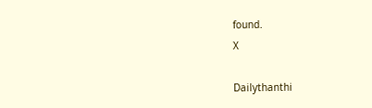found.
X

Dailythanthi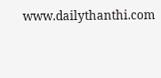www.dailythanthi.com